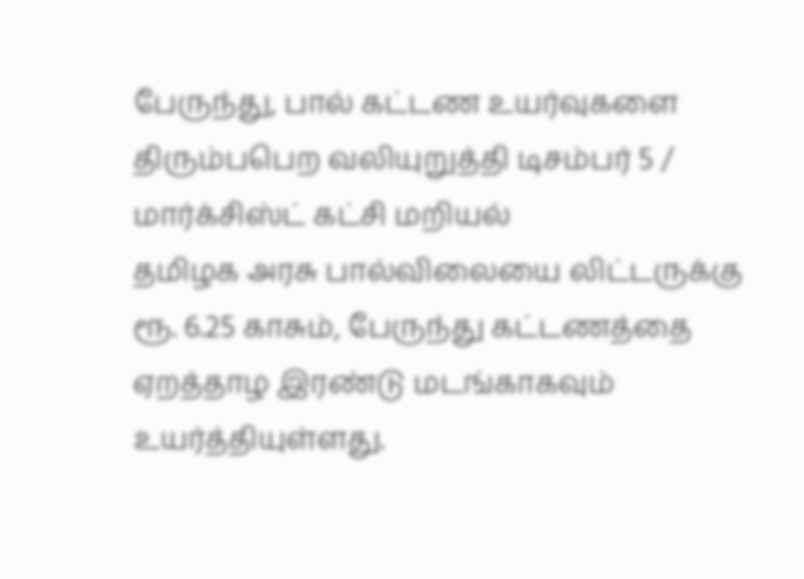பேருந்து, பால் கட்டண உயர்வுகளை திரும்பபெற வலியுறுத்தி டிசம்பர் 5 / மார்க்சிஸ்ட் கட்சி மறியல்
தமிழக அரசு பால்விலையை லிட்டருக்கு ரூ. 6.25 காசும், பேருந்து கட்டணத்தை ஏறத்தாழ இரண்டு மடங்காகவும் உயர்த்தியுள்ளது.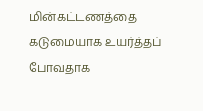மின்கட்டணத்தை கடுமையாக உயர்த்தப் போவதாக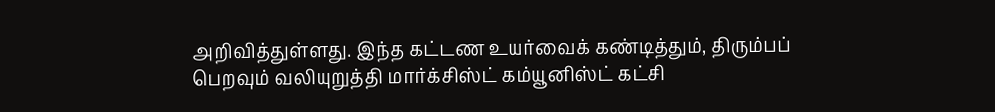அறிவித்துள்ளது. இந்த கட்டண உயர்வைக் கண்டித்தும், திரும்பப் பெறவும் வலியுறுத்தி மார்க்சிஸ்ட் கம்யூனிஸ்ட் கட்சி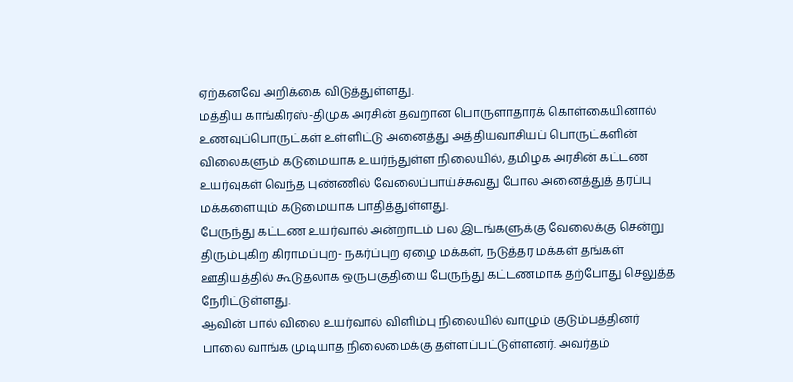ஏற்கனவே அறிக்கை விடுத்துள்ளது.
மத்திய காங்கிரஸ்-திமுக அரசின் தவறான பொருளாதாரக் கொள்கையினால் உணவுப்பொருட்கள் உள்ளிட்டு அனைத்து அத்தியவாசியப் பொருட்களின் விலைகளும் கடுமையாக உயர்ந்துள்ள நிலையில், தமிழக அரசின் கட்டண உயர்வுகள் வெந்த புண்ணில் வேலைப்பாய்ச்சுவது போல அனைத்துத் தரப்பு மக்களையும் கடுமையாக பாதித்துள்ளது.
பேருந்து கட்டண உயர்வால் அன்றாடம் பல இடங்களுக்கு வேலைக்கு சென்று திரும்புகிற கிராமப்புற- நகர்ப்புற ஏழை மக்கள், நடுத்தர மக்கள் தங்கள் ஊதியத்தில் கூடுதலாக ஒருபகுதியை பேருந்து கட்டணமாக தற்போது செலுத்த நேரிட்டுள்ளது.
ஆவின் பால் விலை உயர்வால் விளிம்பு நிலையில் வாழும் குடும்பத்தினர் பாலை வாங்க முடியாத நிலைமைக்கு தள்ளப்பட்டுள்ளனர். அவர்தம்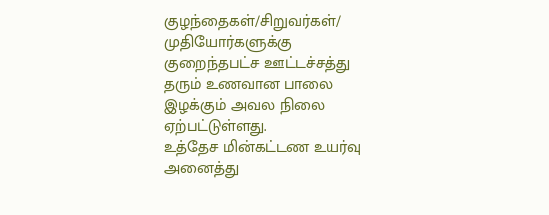குழந்தைகள்/சிறுவர்கள்/ முதியோர்களுக்கு குறைந்தபட்ச ஊட்டச்சத்து தரும் உணவான பாலை இழக்கும் அவல நிலை ஏற்பட்டுள்ளது.
உத்தேச மின்கட்டண உயர்வு அனைத்து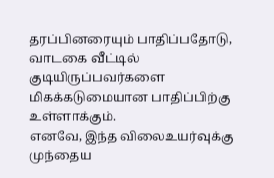தரப்பினரையும் பாதிப்பதோடு, வாடகை வீட்டில் குடியிருப்பவர்களை மிகக்கடுமையான பாதிப்பிற்கு உள்ளாக்கும்.
எனவே, இந்த விலைஉயர்வுக்கு முந்தைய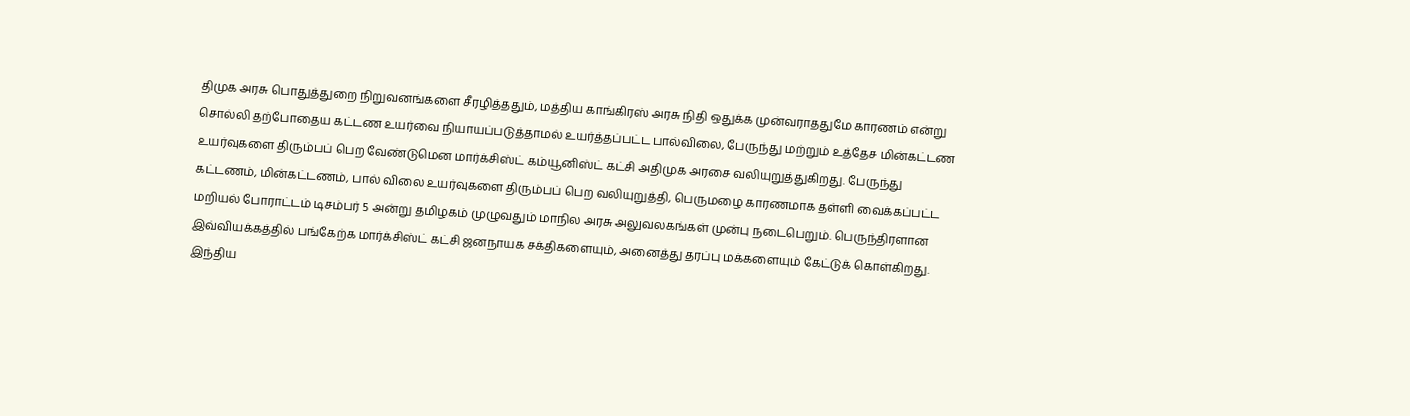திமுக அரசு பொதுத்துறை நிறுவனங்களை சீரழித்ததும், மத்திய காங்கிரஸ் அரசு நிதி ஒதுக்க முன்வராததுமே காரணம் என்று சொல்லி தற்போதைய கட்டண உயர்வை நியாயப்படுத்தாமல் உயர்த்தப்பட்ட பால்விலை, பேருந்து மற்றும் உத்தேச மின்கட்டண உயர்வுகளை திரும்பப் பெற வேண்டுமென மார்க்சிஸ்ட் கம்யூனிஸ்ட் கட்சி அதிமுக அரசை வலியுறுத்துகிறது. பேருந்து கட்டணம், மின்கட்டணம், பால் விலை உயர்வுகளை திரும்பப் பெற வலியுறுத்தி, பெருமழை காரணமாக தள்ளி வைக்கப்பட்ட மறியல் போராட்டம் டிசம்பர் 5 அன்று தமிழகம் முழுவதும் மாநில அரசு அலுவலகங்கள் முன்பு நடைபெறும். பெருந்திரளான இவ்வியக்கத்தில் பங்கேற்க மார்க்சிஸ்ட் கட்சி ஜனநாயக சக்திகளையும், அனைத்து தரப்பு மக்களையும் கேட்டுக் கொள்கிறது.
இந்திய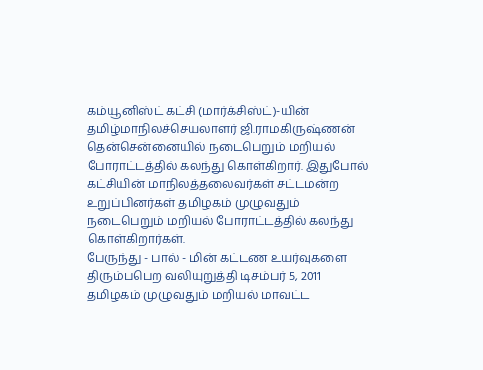கம்யூனிஸ்ட் கட்சி (மார்க்சிஸ்ட்)-யின் தமிழ்மாநிலச்செயலாளர் ஜி.ராமகிருஷ்ணன் தென்சென்னையில் நடைபெறும் மறியல் போராட்டத்தில் கலந்து கொள்கிறார். இதுபோல் கட்சியின் மாநிலத்தலைவர்கள் சட்டமன்ற உறுப்பினர்கள் தமிழகம் முழுவதும் நடைபெறும் மறியல் போராட்டத்தில் கலந்து கொள்கிறார்கள்.
பேருந்து - பால் - மின் கட்டண உயர்வுகளை திரும்பபெற வலியுறுத்தி டிசம்பர் 5, 2011 தமிழகம் முழுவதும் மறியல் மாவட்ட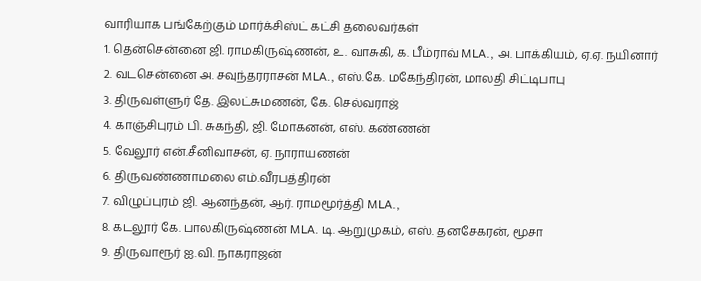வாரியாக பங்கேற்கும் மார்க்சிஸ்ட் கட்சி தலைவர்கள்
1. தென்சென்னை ஜி. ராமகிருஷ்ணன், உ. வாசுகி, க. பீம்ராவ் MLA., அ. பாக்கியம், ஏ.ஏ. நயினார்
2. வடசென்னை அ. சவுந்தரராசன் MLA., எஸ்.கே. மகேந்திரன், மாலதி சிட்டிபாபு
3. திருவள்ளுர் தே. இலட்சுமணன், கே. செல்வராஜ்
4. காஞ்சிபுரம் பி. சுகந்தி, ஜி. மோகனன், எஸ். கண்ணன்
5. வேலூர் என்.சீனிவாசன், ஏ. நாராயணன்
6. திருவண்ணாமலை எம்.வீரபத்திரன்
7. விழுப்புரம் ஜி. ஆனந்தன், ஆர். ராமமூர்த்தி MLA.,
8. கடலூர் கே. பாலகிருஷ்ணன் MLA. டி. ஆறுமுகம், எஸ். தனசேகரன், மூசா
9. திருவாரூர் ஐ.வி. நாகராஜன்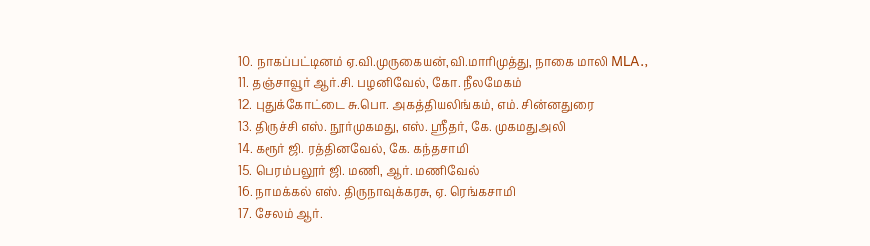10. நாகப்பட்டினம் ஏ.வி.முருகையன்,வி.மாரிமுத்து, நாகை மாலி MLA.,
11. தஞ்சாவூர் ஆர்.சி. பழனிவேல், கோ. நீலமேகம்
12. புதுக்கோட்டை சு.பொ. அகத்தியலிங்கம், எம். சின்னதுரை
13. திருச்சி எஸ். நூர்முகமது, எஸ். ஸ்ரீதர், கே. முகமதுஅலி
14. கரூர் ஜி. ரத்தினவேல், கே. கந்தசாமி
15. பெரம்பலூர் ஜி. மணி, ஆர். மணிவேல்
16. நாமக்கல் எஸ். திருநாவுக்கரசு, ஏ. ரெங்கசாமி
17. சேலம் ஆர்.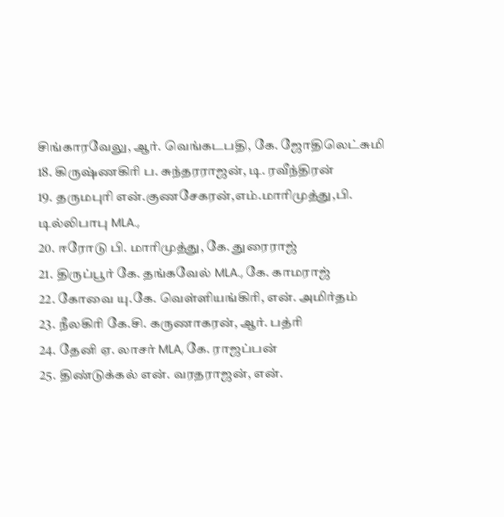சிங்காரவேலு, ஆர். வெங்கடபதி, கே. ஜோதிலெட்சுமி
18. கிருஷ்ணகிரி ப. சுந்தரராஜன், டி. ரவீந்திரன்
19. தருமபுரி என்.குணசேகரன்,எம்.மாரிமுத்து,பி. டில்லிபாபு MLA.,
20. ஈரோடு பி. மாரிமுத்து, கே. துரைராஜ்
21. திருப்பூர் கே. தங்கவேல் MLA., கே. காமராஜ்
22. கோவை யு.கே. வெள்ளியங்கிரி, என். அமிர்தம்
23. நீலகிரி கே.சி. கருணாகரன், ஆர். பத்ரி
24. தேனி ஏ. லாசர் MLA, கே. ராஜப்பன்
25. திண்டுக்கல் என். வரதராஜன், என்.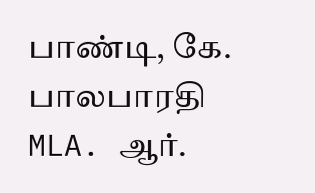பாண்டி, கே. பாலபாரதி MLA. ஆர்.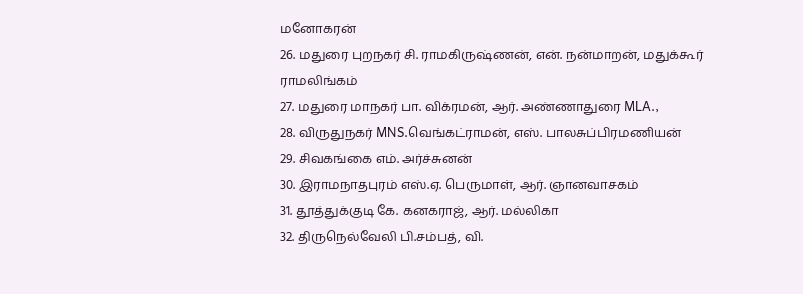மனோகரன்
26. மதுரை புறநகர் சி. ராமகிருஷ்ணன், என். நன்மாறன், மதுக்கூர் ராமலிங்கம்
27. மதுரை மாநகர் பா. விக்ரமன், ஆர். அண்ணாதுரை MLA.,
28. விருதுநகர் MNS.வெங்கட்ராமன், எஸ். பாலசுப்பிரமணியன்
29. சிவகங்கை எம். அர்ச்சுனன்
30. இராமநாதபுரம் எஸ்.ஏ. பெருமாள், ஆர். ஞானவாசகம்
31. தூத்துக்குடி கே. கனகராஜ், ஆர். மல்லிகா
32. திருநெல்வேலி பி.சம்பத், வி.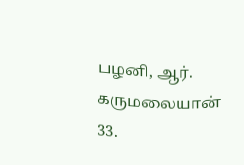பழனி, ஆர். கருமலையான்
33.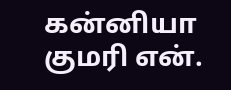கன்னியா குமரி என்.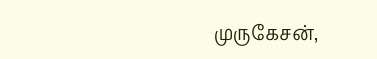முருகேசன்,